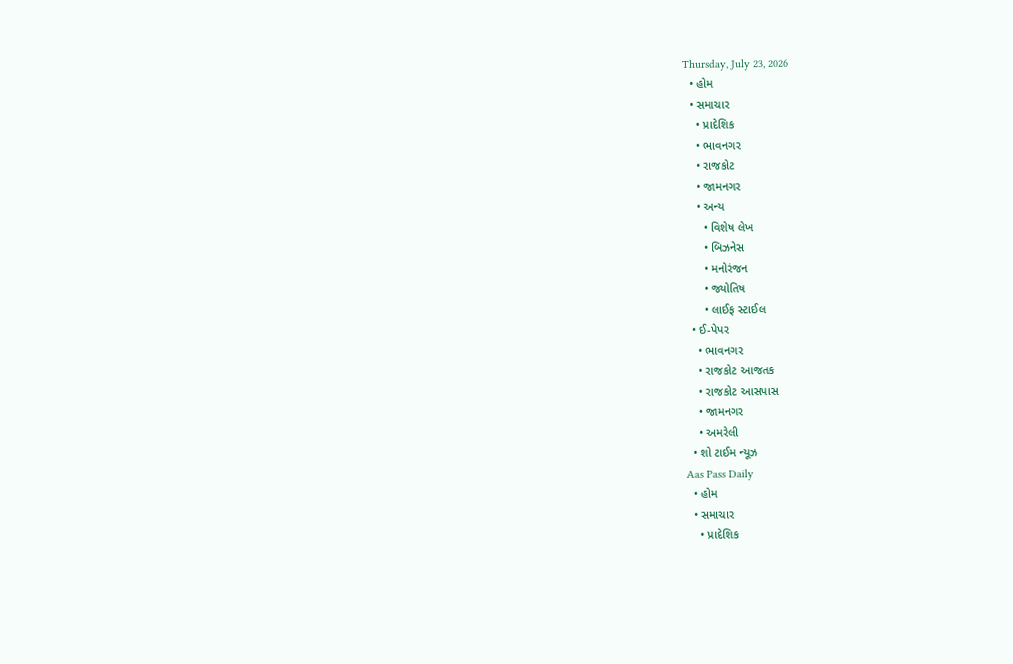Thursday, July 23, 2026
  • હોમ
  • સમાચાર
    • પ્રાદેશિક
    • ભાવનગર
    • રાજકોટ
    • જામનગર
    • અન્ય
      • વિશેષ લેખ
      • બિઝનેસ
      • મનોરંજન
      • જ્યોતિષ
      • લાઈફ સ્ટાઈલ
  • ઈ-પેપર
    • ભાવનગર
    • રાજકોટ આજતક
    • રાજકોટ આસપાસ
    • જામનગર
    • અમરેલી
  • શો ટાઈમ ન્યૂઝ
Aas Pass Daily
  • હોમ
  • સમાચાર
    • પ્રાદેશિક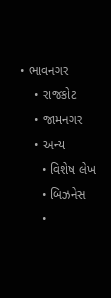• ભાવનગર
    • રાજકોટ
    • જામનગર
    • અન્ય
      • વિશેષ લેખ
      • બિઝનેસ
      •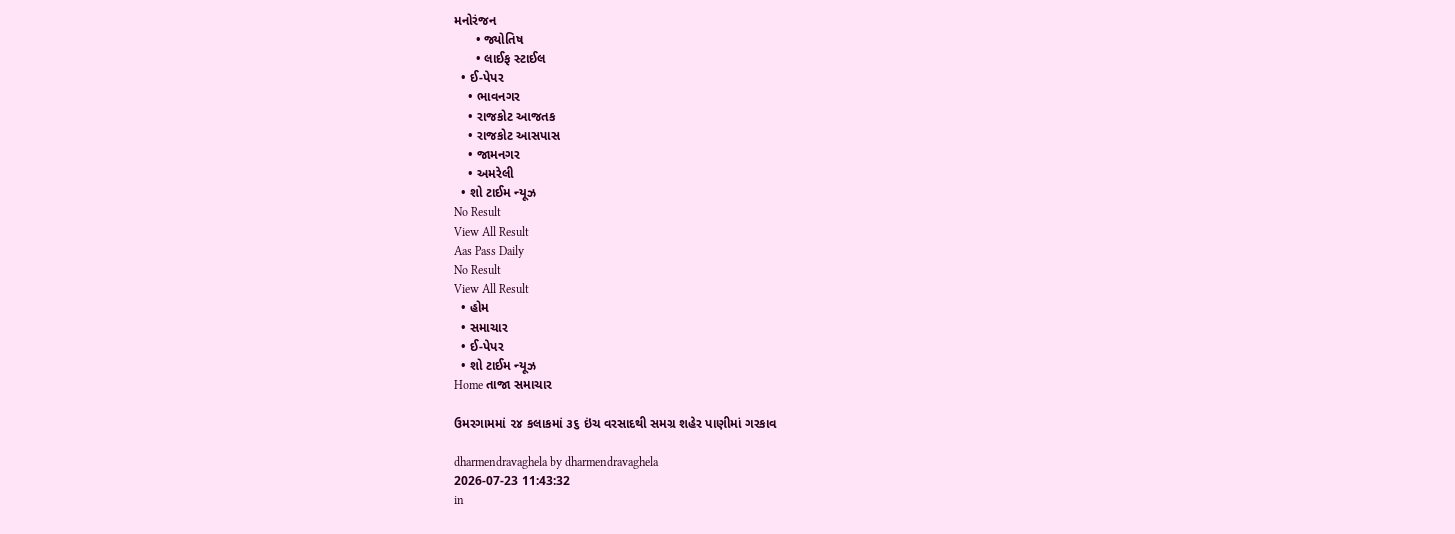મનોરંજન
      • જ્યોતિષ
      • લાઈફ સ્ટાઈલ
  • ઈ-પેપર
    • ભાવનગર
    • રાજકોટ આજતક
    • રાજકોટ આસપાસ
    • જામનગર
    • અમરેલી
  • શો ટાઈમ ન્યૂઝ
No Result
View All Result
Aas Pass Daily
No Result
View All Result
  • હોમ
  • સમાચાર
  • ઈ-પેપર
  • શો ટાઈમ ન્યૂઝ
Home તાજા સમાચાર

ઉમરગામમાં ૨૪ કલાકમાં ૩૬ ઇંચ વરસાદથી સમગ્ર શહેર પાણીમાં ગરકાવ

dharmendravaghela by dharmendravaghela
2026-07-23 11:43:32
in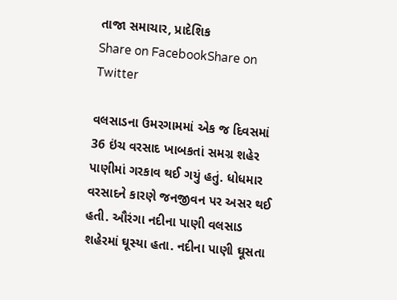તાજા સમાચાર, પ્રાદેશિક
Share on FacebookShare on Twitter

વલસાડના ઉમરગામમાં એક જ દિવસમાં 36 ઇંચ વરસાદ ખાબકતાં સમગ્ર શહેર પાણીમાં ગરકાવ થઈ ગયું હતું. ધોધમાર વરસાદને કારણે જનજીવન પર અસર થઈ હતી. ઔરંગા નદીના પાણી વલસાડ શહેરમાં ઘૂસ્યા હતા. નદીના પાણી ઘૂસતા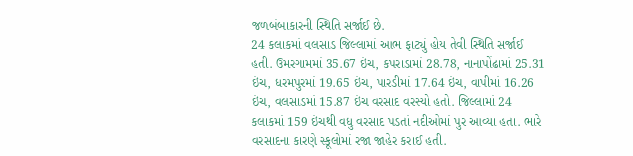જળબંબાકારની સ્થિતિ સર્જાઈ છે.
24 કલાકમાં વલસાડ જિલ્લામાં આભ ફાટ્યું હોય તેવી સ્થિતિ સર્જાઈ હતી. ઉમરગામમાં 35.67 ઇંચ, કપરાડામાં 28.78, નાનાપોંઢામાં 25.31 ઇંચ, ધરમપુરમાં 19.65 ઇંચ, પારડીમાં 17.64 ઇંચ, વાપીમાં 16.26 ઇંચ, વલસાડમાં 15.87 ઇંચ વરસાદ વરસ્યો હતો. જિલ્લામાં 24 કલાકમાં 159 ઇંચથી વધુ વરસાદ પડતાં નદીઓમાં પુર આવ્યા હતા. ભારે વરસાદના કારણે સ્કૂલોમાં રજા જાહેર કરાઈ હતી.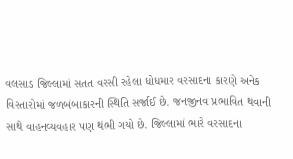વલસાડ જિલ્લામાં સતત વરસી રહેલા ધોધમાર વરસાદના કારણે અનેક વિસ્તારોમાં જળબંબાકારની સ્થિતિ સર્જાઈ છે. જનજીનવ પ્રભાવિત થવાની સાથે વાહનવ્યવહાર પણ થંભી ગયો છે. જિલ્લામાં ભારે વરસાદના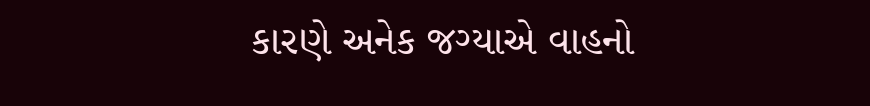કારણે અનેક જગ્યાએ વાહનો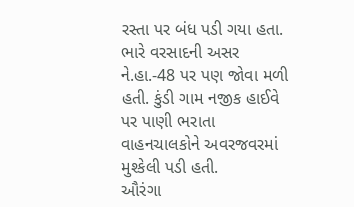રસ્તા પર બંધ પડી ગયા હતા. ભારે વરસાદની અસર ને.હા.-48 પર પણ જોવા મળી હતી. કુંડી ગામ નજીક હાઈવે પર પાણી ભરાતા વાહનચાલકોને અવરજવરમાં મુશ્કેલી પડી હતી.
ઔરંગા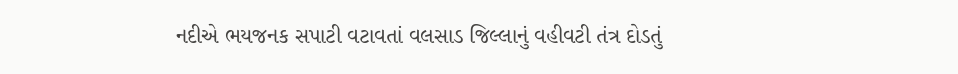નદીએ ભયજનક સપાટી વટાવતાં વલસાડ જિલ્લાનું વહીવટી તંત્ર દોડતું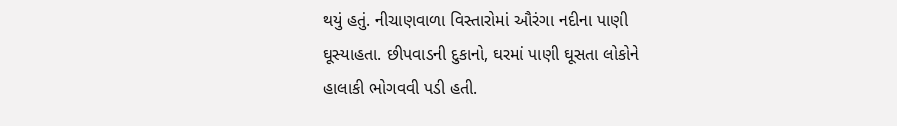થયું હતું. નીચાણવાળા વિસ્તારોમાં ઔરંગા નદીના પાણી ઘૂસ્યાહતા. છીપવાડની દુકાનો, ઘરમાં પાણી ઘૂસતા લોકોને હાલાકી ભોગવવી પડી હતી.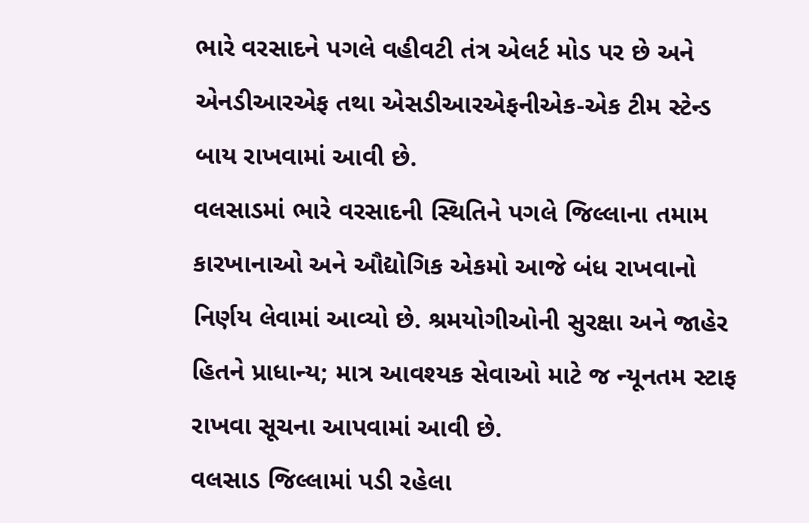ભારે વરસાદને પગલે વહીવટી તંત્ર એલર્ટ મોડ પર છે અને એનડીઆરએફ તથા એસડીઆરએફનીએક-એક ટીમ સ્ટેન્ડ બાય રાખવામાં આવી છે.
વલસાડમાં ભારે વરસાદની સ્થિતિને પગલે જિલ્લાના તમામ કારખાનાઓ અને ઔદ્યોગિક એકમો આજે બંધ રાખવાનો નિર્ણય લેવામાં આવ્યો છે. શ્રમયોગીઓની સુરક્ષા અને જાહેર હિતને પ્રાધાન્ય; માત્ર આવશ્યક સેવાઓ માટે જ ન્યૂનતમ સ્ટાફ રાખવા સૂચના આપવામાં આવી છે.
વલસાડ જિલ્લામાં પડી રહેલા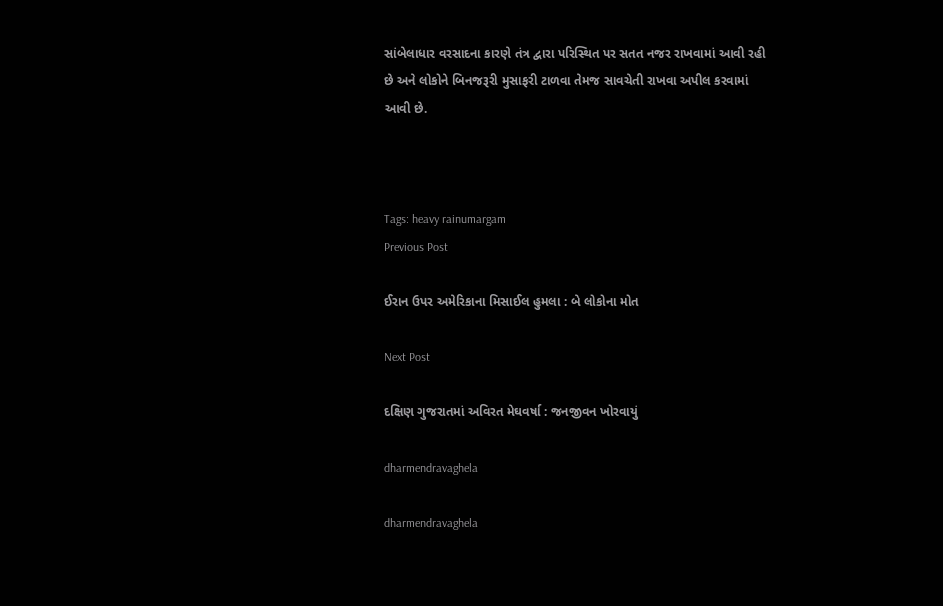સાંબેલાધાર વરસાદના કારણે તંત્ર દ્વારા પરિસ્થિત પર સતત નજર રાખવામાં આવી રહી છે અને લોકોને બિનજરૂરી મુસાફરી ટાળવા તેમજ સાવચેતી રાખવા અપીલ કરવામાં આવી છે.



Tags: heavy rainumargam
Previous Post

ઈરાન ઉપર અમેરિકાના મિસાઈલ હુમલા : બે લોકોના મોત

Next Post

દક્ષિણ ગુજરાતમાં અવિરત મેઘવર્ષા : જનજીવન ખોરવાયું

dharmendravaghela

dharmendravaghela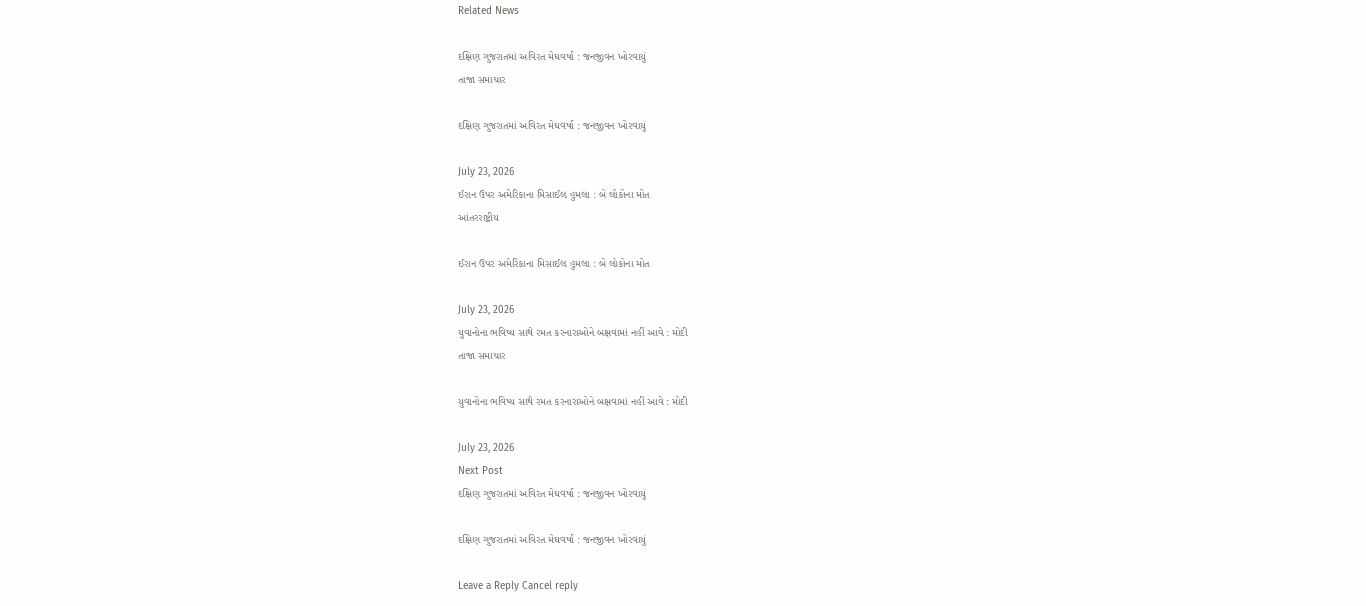Related News

દક્ષિણ ગુજરાતમાં અવિરત મેઘવર્ષા : જનજીવન ખોરવાયું
તાજા સમાચાર

દક્ષિણ ગુજરાતમાં અવિરત મેઘવર્ષા : જનજીવન ખોરવાયું

July 23, 2026
ઈરાન ઉપર અમેરિકાના મિસાઈલ હુમલા : બે લોકોના મોત
આંતરરાષ્ટ્રીય

ઈરાન ઉપર અમેરિકાના મિસાઈલ હુમલા : બે લોકોના મોત

July 23, 2026
યુવાનોના ભવિષ્ય સાથે રમત કરનારાઓને બક્ષવામાં નહીં આવે : મોદી
તાજા સમાચાર

યુવાનોના ભવિષ્ય સાથે રમત કરનારાઓને બક્ષવામાં નહીં આવે : મોદી

July 23, 2026
Next Post
દક્ષિણ ગુજરાતમાં અવિરત મેઘવર્ષા : જનજીવન ખોરવાયું

દક્ષિણ ગુજરાતમાં અવિરત મેઘવર્ષા : જનજીવન ખોરવાયું

Leave a Reply Cancel reply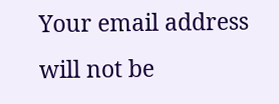Your email address will not be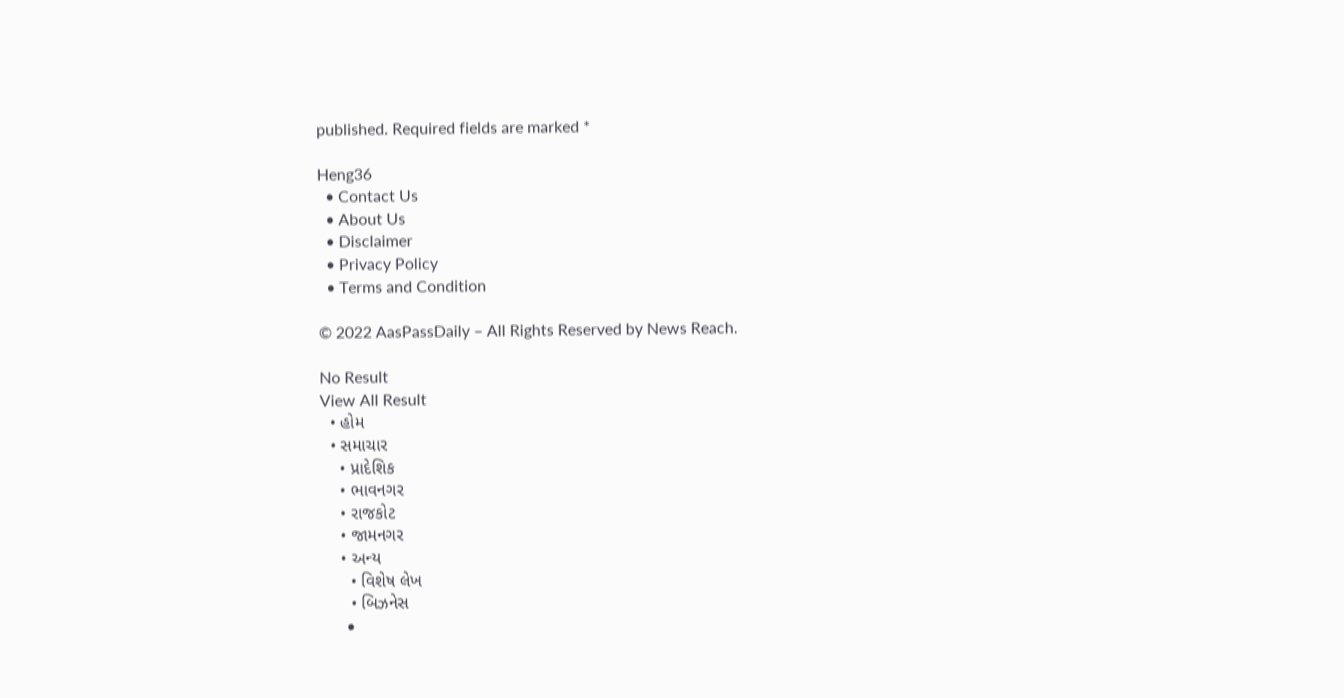published. Required fields are marked *

Heng36
  • Contact Us
  • About Us
  • Disclaimer
  • Privacy Policy
  • Terms and Condition

© 2022 AasPassDaily – All Rights Reserved by News Reach.

No Result
View All Result
  • હોમ
  • સમાચાર
    • પ્રાદેશિક
    • ભાવનગર
    • રાજકોટ
    • જામનગર
    • અન્ય
      • વિશેષ લેખ
      • બિઝનેસ
      •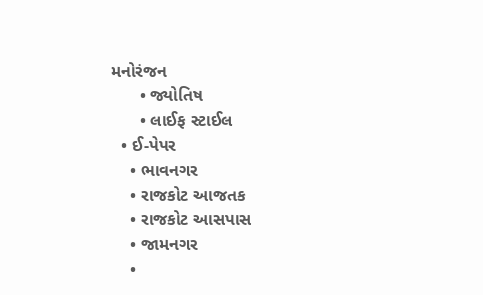મનોરંજન
      • જ્યોતિષ
      • લાઈફ સ્ટાઈલ
  • ઈ-પેપર
    • ભાવનગર
    • રાજકોટ આજતક
    • રાજકોટ આસપાસ
    • જામનગર
    •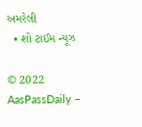અમરેલી
  • શો ટાઈમ ન્યૂઝ

© 2022 AasPassDaily –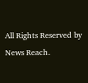All Rights Reserved by News Reach.